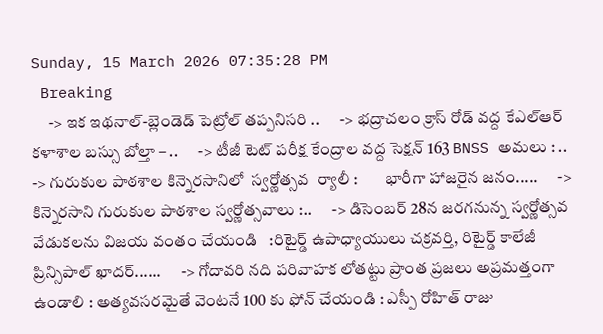Sunday, 15 March 2026 07:35:28 PM
 Breaking
     -> ఇక ఇథనాల్-బ్లెండెడ్ పెట్రోల్ తప్పనిసరి ..      -> భద్రాచలం క్రాస్ రోడ్ వద్ద కేఎల్ఆర్ కళాశాల బస్సు బోల్తా – ..      -> టీజీ టెట్ పరీక్ష కేంద్రాల వద్ద సెక్షన్ 163 BNSS అమలు : ..      -> గురుకుల పాఠశాల కిన్నెరసానిలో  స్వర్ణోత్సవ  ర్యాలీ :        భారీగా హాజరైన జనం.....      -> కిన్నెరసాని గురుకుల పాఠశాల స్వర్ణోత్సవాలు :..      -> డిసెంబర్ 28న జరగనున్న స్వర్ణోత్సవ వేడుకలను విజయ వంతం చేయండి   :రిటైర్డ్ ఉపాధ్యాయులు చక్రవర్తి, రిటైర్డ్ కాలేజీ ప్రిన్సిపాల్ ఖాదర్......      -> గోదావరి నది పరివాహక లోతట్టు ప్రాంత ప్రజలు అప్రమత్తంగా ఉండాలి : అత్యవసరమైతే వెంటనే 100 కు ఫోన్ చేయండి : ఎస్పీ రోహిత్ రాజు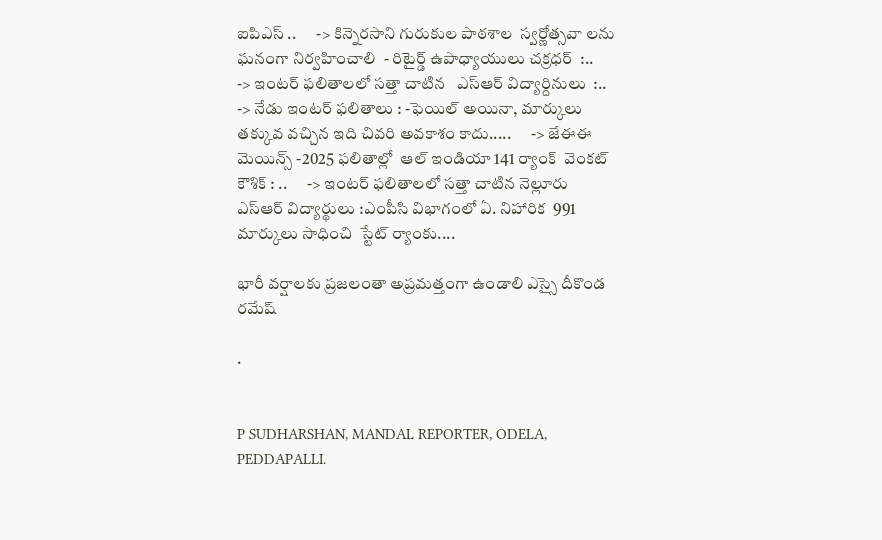ఐపిఎస్ ..      -> కిన్నెరసాని గురుకుల పాఠశాల  స్వర్ణోత్సవా లను ఘనంగా నిర్వహించాలి  - రిటైర్డ్ ఉపాధ్యాయులు చక్రధర్  :..      -> ఇంటర్ ఫలితాలలో సత్తా చాటిన   ఎస్ఆర్ విద్యార్దినులు  :..      -> నేడు ఇంటర్ ఫలితాలు : -ఫెయిల్ అయినా, మార్కులు తక్కువ వచ్చిన ఇది చివరి అవకాశం కాదు.....      -> జేఈఈ మెయిన్స్ -2025 ఫలితాల్లో  ఆల్ ఇండియా 141 ర్యాంక్  వెంకట్ కౌశిక్ : ..      -> ఇంటర్ ఫలితాలలో సత్తా చాటిన నెల్లూరు ఎస్ఆర్ విద్యార్థులు :ఎంపీసి విభాగంలో ఏ. నిహారిక  991 మార్కులు సాధించి  స్టేట్ ర్యాంకు....

భారీ వర్షాలకు ప్రజలంతా అప్రమత్తంగా ఉండాలి ఎస్సై దీకొండ రమేష్

.


P SUDHARSHAN, MANDAL REPORTER, ODELA, PEDDAPALLI.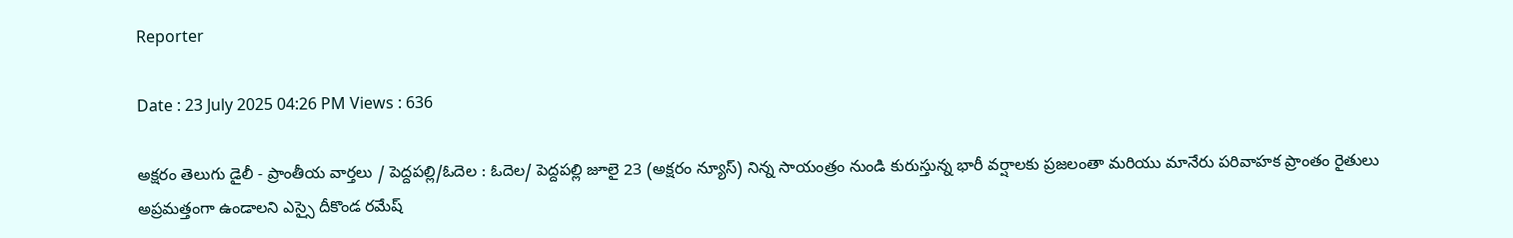Reporter

Date : 23 July 2025 04:26 PM Views : 636

అక్షరం తెలుగు డైలీ - ప్రాంతీయ వార్తలు / పెద్దపల్లి/ఓదెల : ఓదెల/ పెద్దపల్లి జూలై 23 (అక్షరం న్యూస్) నిన్న సాయంత్రం నుండి కురుస్తున్న భారీ వర్షాలకు ప్రజలంతా మరియు మానేరు పరివాహక ప్రాంతం రైతులు అప్రమత్తంగా ఉండాలని ఎస్సై దీకొండ రమేష్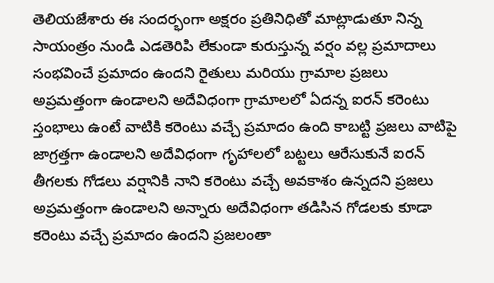తెలియజేశారు ఈ సందర్భంగా అక్షరం ప్రతినిధితో మాట్లాడుతూ నిన్న సాయంత్రం నుండి ఎడతెరిపి లేకుండా కురుస్తున్న వర్షం వల్ల ప్రమాదాలు సంభవించే ప్రమాదం ఉందని రైతులు మరియు గ్రామాల ప్రజలు అప్రమత్తంగా ఉండాలని అదేవిధంగా గ్రామాలలో ఏదన్న ఐరన్ కరెంటు స్తంభాలు ఉంటే వాటికి కరెంటు వచ్చే ప్రమాదం ఉంది కాబట్టి ప్రజలు వాటిపై జాగ్రత్తగా ఉండాలని అదేవిధంగా గృహాలలో బట్టలు ఆరేసుకునే ఐరన్ తీగలకు గోడలు వర్షానికి నాని కరెంటు వచ్చే అవకాశం ఉన్నదని ప్రజలు అప్రమత్తంగా ఉండాలని అన్నారు అదేవిధంగా తడిసిన గోడలకు కూడా కరెంటు వచ్చే ప్రమాదం ఉందని ప్రజలంతా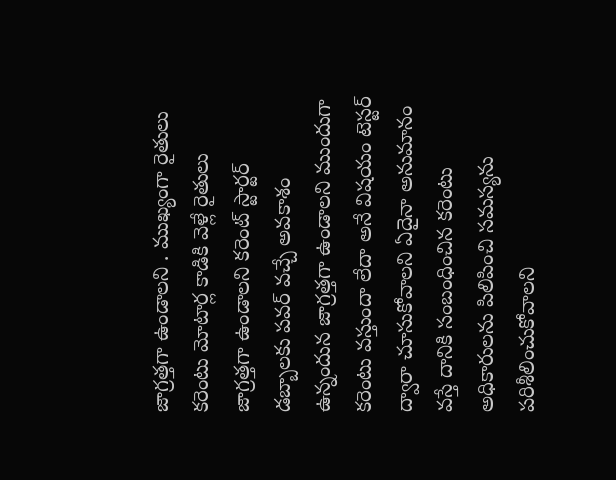జాగ్రత్తగా ఉండాలని . ముఖ్యంగా రైతులు కరెంటు మోటార్ల కాడికి వెళ్లే రైతులు జాగ్రత్తగా ఉండాలని కరెంట్ స్టార్టర్ డబ్బాలకు పవర్ వచ్చే అవకాశం ఉన్నందున జాగ్రత్తగా ఉండాలని ముందుగా కరెంటు వస్తుందా లేదా అనే విషయం టెస్టర్ ద్వారా చూసుకోవాలని ఏదైనా అనుమానం వస్తే దానికి సంబంధించిన కరెంటు అధికారులను పిలిపించి సమస్యను పరిశీలించుకోవాలని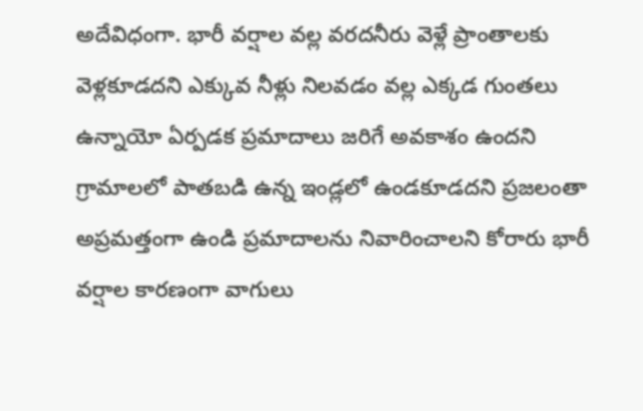అదేవిధంగా. భారీ వర్షాల వల్ల వరదనీరు వెళ్లే ప్రాంతాలకు వెళ్లకూడదని ఎక్కువ నీళ్లు నిలవడం వల్ల ఎక్కడ గుంతలు ఉన్నాయో ఏర్పడక ప్రమాదాలు జరిగే అవకాశం ఉందని గ్రామాలలో పాతబడి ఉన్న ఇండ్లలో ఉండకూడదని ప్రజలంతా అప్రమత్తంగా ఉండి ప్రమాదాలను నివారించాలని కోరారు భారీ వర్షాల కారణంగా వాగులు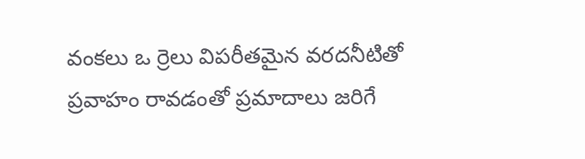వంకలు ఒ ర్రెలు విపరీతమైన వరదనీటితో ప్రవాహం రావడంతో ప్రమాదాలు జరిగే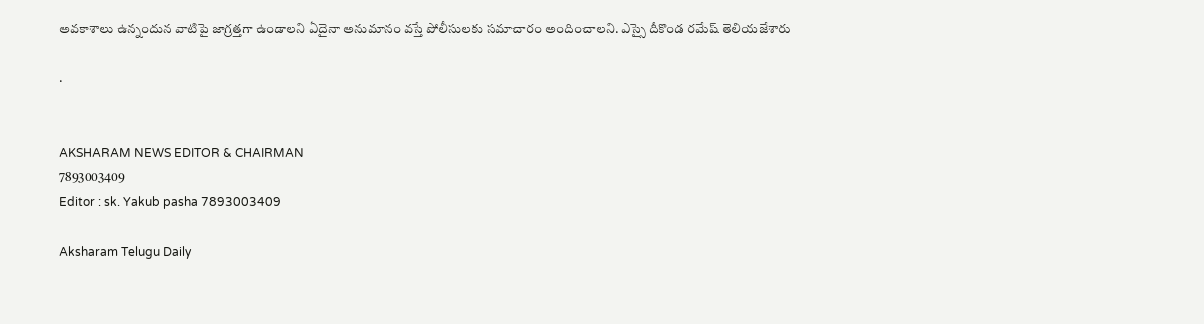అవకాశాలు ఉన్నందున వాటిపై జాగ్రత్తగా ఉండాలని ఏదైనా అనుమానం వస్తే పోలీసులకు సమాచారం అందించాలని. ఎస్సై దీకొండ రమేష్ తెలియజేశారు

.


AKSHARAM NEWS EDITOR & CHAIRMAN
7893003409
Editor : sk. Yakub pasha 7893003409

Aksharam Telugu Daily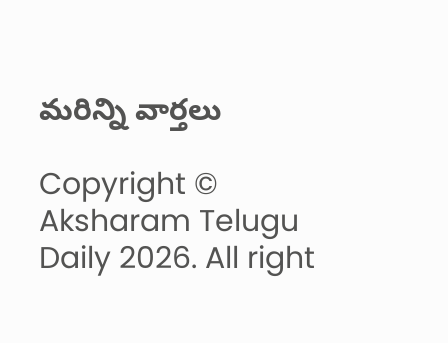మరిన్ని వార్తలు

Copyright © Aksharam Telugu Daily 2026. All right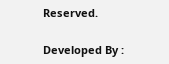Reserved.

Developed By :